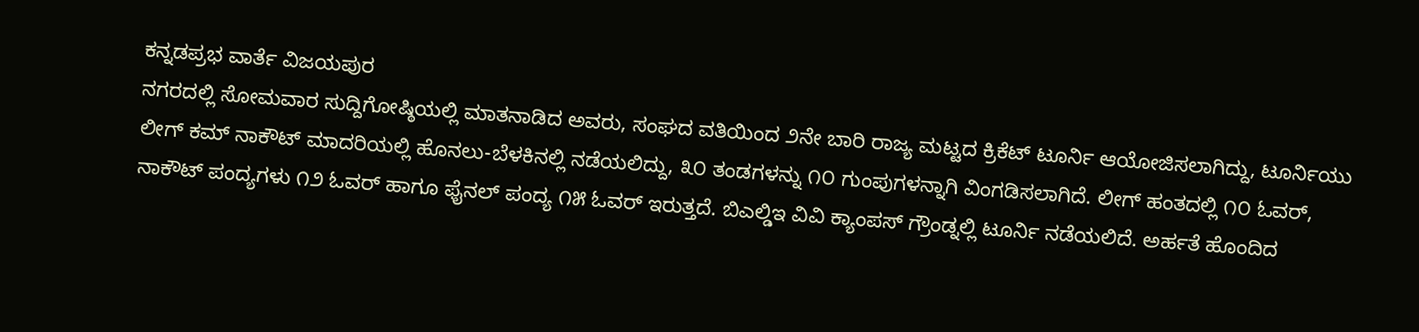ಕನ್ನಡಪ್ರಭ ವಾರ್ತೆ ವಿಜಯಪುರ
ನಗರದಲ್ಲಿ ಸೋಮವಾರ ಸುದ್ದಿಗೋಷ್ಠಿಯಲ್ಲಿ ಮಾತನಾಡಿದ ಅವರು, ಸಂಘದ ವತಿಯಿಂದ ೨ನೇ ಬಾರಿ ರಾಜ್ಯ ಮಟ್ಟದ ಕ್ರಿಕೆಟ್ ಟೂರ್ನಿ ಆಯೋಜಿಸಲಾಗಿದ್ದು, ಟೂರ್ನಿಯು ಲೀಗ್ ಕಮ್ ನಾಕೌಟ್ ಮಾದರಿಯಲ್ಲಿ ಹೊನಲು-ಬೆಳಕಿನಲ್ಲಿ ನಡೆಯಲಿದ್ದು, ೩೦ ತಂಡಗಳನ್ನು ೧೦ ಗುಂಪುಗಳನ್ನಾಗಿ ವಿಂಗಡಿಸಲಾಗಿದೆ. ಲೀಗ್ ಹಂತದಲ್ಲಿ ೧೦ ಓವರ್, ನಾಕೌಟ್ ಪಂದ್ಯಗಳು ೧೨ ಓವರ್ ಹಾಗೂ ಫೈನಲ್ ಪಂದ್ಯ ೧೫ ಓವರ್ ಇರುತ್ತದೆ. ಬಿಎಲ್ಡಿಇ ವಿವಿ ಕ್ಯಾಂಪಸ್ ಗ್ರೌಂಡ್ನಲ್ಲಿ ಟೂರ್ನಿ ನಡೆಯಲಿದೆ. ಅರ್ಹತೆ ಹೊಂದಿದ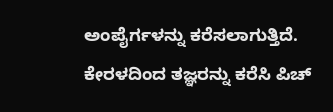ಅಂಪೈರ್ಗಳನ್ನು ಕರೆಸಲಾಗುತ್ತಿದೆ. ಕೇರಳದಿಂದ ತಜ್ಞರನ್ನು ಕರೆಸಿ ಪಿಚ್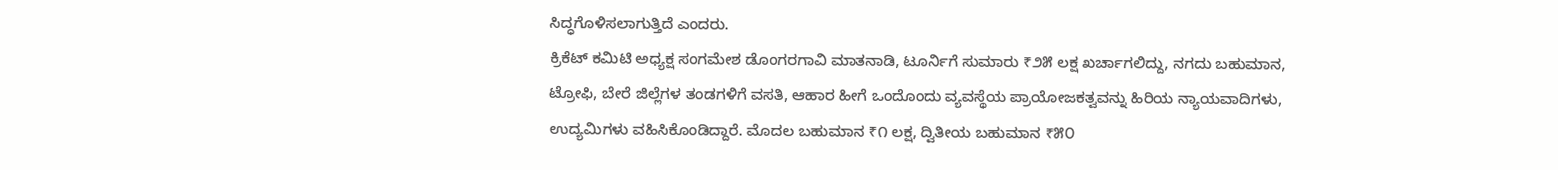ಸಿದ್ಧಗೊಳಿಸಲಾಗುತ್ತಿದೆ ಎಂದರು.
ಕ್ರಿಕೆಟ್ ಕಮಿಟಿ ಅಧ್ಯಕ್ಷ ಸಂಗಮೇಶ ಡೊಂಗರಗಾವಿ ಮಾತನಾಡಿ, ಟೂರ್ನಿಗೆ ಸುಮಾರು ₹೨೫ ಲಕ್ಷ ಖರ್ಚಾಗಲಿದ್ದು, ನಗದು ಬಹುಮಾನ, ಟ್ರೋಫಿ, ಬೇರೆ ಜಿಲ್ಲೆಗಳ ತಂಡಗಳಿಗೆ ವಸತಿ, ಆಹಾರ ಹೀಗೆ ಒಂದೊಂದು ವ್ಯವಸ್ಥೆಯ ಪ್ರಾಯೋಜಕತ್ವವನ್ನು ಹಿರಿಯ ನ್ಯಾಯವಾದಿಗಳು, ಉದ್ಯಮಿಗಳು ವಹಿಸಿಕೊಂಡಿದ್ದಾರೆ. ಮೊದಲ ಬಹುಮಾನ ₹೧ ಲಕ್ಷ, ದ್ವಿತೀಯ ಬಹುಮಾನ ₹೫೦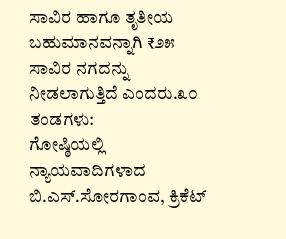ಸಾವಿರ ಹಾಗೂ ತೃತೀಯ ಬಹುಮಾನವನ್ನಾಗಿ ₹೨೫ ಸಾವಿರ ನಗದನ್ನು ನೀಡಲಾಗುತ್ತಿದೆ ಎಂದರು.೩೦ ತಂಡಗಳು:
ಗೋಷ್ಠಿಯಲ್ಲಿ ನ್ಯಾಯವಾದಿಗಳಾದ ಬಿ.ಎಸ್.ಸೋರಗಾಂವ, ಕ್ರಿಕೆಟ್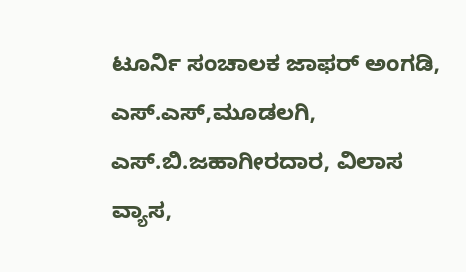ಟೂರ್ನಿ ಸಂಚಾಲಕ ಜಾಫರ್ ಅಂಗಡಿ, ಎಸ್.ಎಸ್,ಮೂಡಲಗಿ, ಎಸ್.ಬಿ.ಜಹಾಗೀರದಾರ, ವಿಲಾಸ ವ್ಯಾಸ,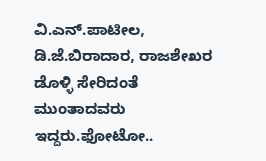ವಿ.ಎನ್.ಪಾಟೀಲ, ಡಿ.ಜೆ.ಬಿರಾದಾರ, ರಾಜಶೇಖರ ಡೊಳ್ಳಿ ಸೇರಿದಂತೆ ಮುಂತಾದವರು ಇದ್ದರು.ಫೋಟೋ..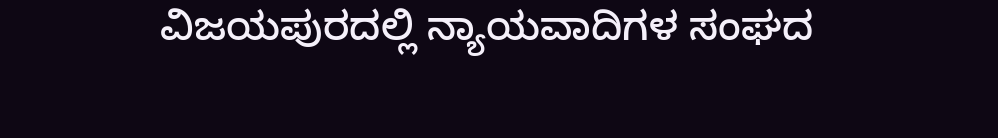ವಿಜಯಪುರದಲ್ಲಿ ನ್ಯಾಯವಾದಿಗಳ ಸಂಘದ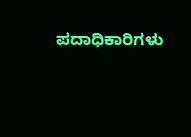ಪದಾಧಿಕಾರಿಗಳು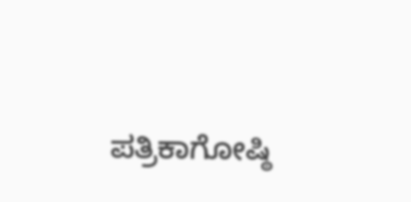ಪತ್ರಿಕಾಗೋಷ್ಠಿ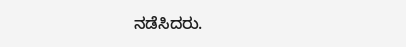ನಡೆಸಿದರು.